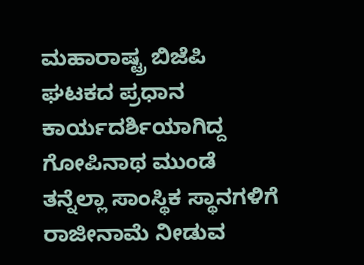ಮಹಾರಾಷ್ಟ್ರ ಬಿಜೆಪಿ ಘಟಕದ ಪ್ರಧಾನ ಕಾರ್ಯದರ್ಶಿಯಾಗಿದ್ದ ಗೋಪಿನಾಥ ಮುಂಡೆ ತನ್ನೆಲ್ಲಾ ಸಾಂಸ್ಥಿಕ ಸ್ಥಾನಗಳಿಗೆ ರಾಜೀನಾಮೆ ನೀಡುವ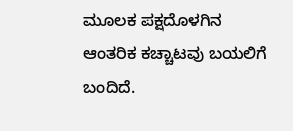ಮೂಲಕ ಪಕ್ಷದೊಳಗಿನ ಆಂತರಿಕ ಕಚ್ಚಾಟವು ಬಯಲಿಗೆ ಬಂದಿದೆ.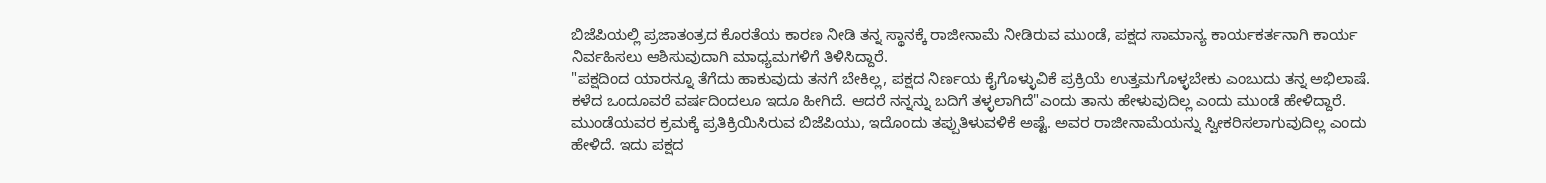ಬಿಜೆಪಿಯಲ್ಲಿ ಪ್ರಜಾತಂತ್ರದ ಕೊರತೆಯ ಕಾರಣ ನೀಡಿ ತನ್ನ ಸ್ಥಾನಕ್ಕೆ ರಾಜೀನಾಮೆ ನೀಡಿರುವ ಮುಂಡೆ, ಪಕ್ಷದ ಸಾಮಾನ್ಯ ಕಾರ್ಯಕರ್ತನಾಗಿ ಕಾರ್ಯ ನಿರ್ವಹಿಸಲು ಆಶಿಸುವುದಾಗಿ ಮಾಧ್ಯಮಗಳಿಗೆ ತಿಳಿಸಿದ್ದಾರೆ.
"ಪಕ್ಷದಿಂದ ಯಾರನ್ನೂ ತೆಗೆದು ಹಾಕುವುದು ತನಗೆ ಬೇಕಿಲ್ಲ, ಪಕ್ಷದ ನಿರ್ಣಯ ಕೈಗೊಳ್ಳುವಿಕೆ ಪ್ರಕ್ರಿಯೆ ಉತ್ತಮಗೊಳ್ಳಬೇಕು ಎಂಬುದು ತನ್ನ ಅಭಿಲಾಷೆ. ಕಳೆದ ಒಂದೂವರೆ ವರ್ಷದಿಂದಲೂ ಇದೂ ಹೀಗಿದೆ. ಆದರೆ ನನ್ನನ್ನು ಬದಿಗೆ ತಳ್ಳಲಾಗಿದೆ"ಎಂದು ತಾನು ಹೇಳುವುದಿಲ್ಲ ಎಂದು ಮುಂಡೆ ಹೇಳಿದ್ದಾರೆ.
ಮುಂಡೆಯವರ ಕ್ರಮಕ್ಕೆ ಪ್ರತಿಕ್ರಿಯಿಸಿರುವ ಬಿಜೆಪಿಯು, ಇದೊಂದು ತಪ್ಪುತಿಳುವಳಿಕೆ ಅಷ್ಟೆ. ಅವರ ರಾಜೀನಾಮೆಯನ್ನು ಸ್ವೀಕರಿಸಲಾಗುವುದಿಲ್ಲ ಎಂದು ಹೇಳಿದೆ. ಇದು ಪಕ್ಷದ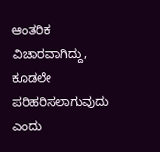ಆಂತರಿಕ ವಿಚಾರವಾಗಿದ್ದು, ಕೂಡಲೇ ಪರಿಹರಿಸಲಾಗುವುದು ಎಂದು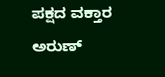ಪಕ್ಷದ ವಕ್ತಾರ ಅರುಣ್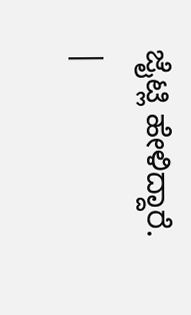ಜೈಟ್ಲಿ ಹೇಳಿದ್ದಾರೆ.
|